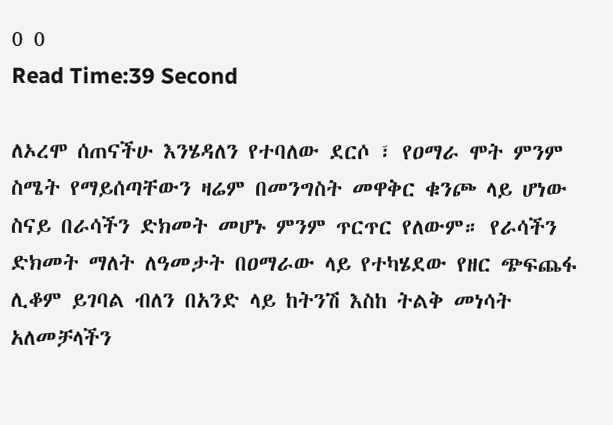0 0
Read Time:39 Second

ለኦረሞ ሰጠናችሁ እንሄዳለን የተባለው ደርሶ ፣ የዐማራ ሞት ምንም ስሜት የማይሰጣቸውን ዛሬም በመንግስት መዋቅር ቁንጮ ላይ ሆነው ስናይ በራሳችን ድክመት መሆኑ ምንም ጥርጥር የለውም። የራሳችን ድክመት ማለት ለዓመታት በዐማራው ላይ የተካሄደው የዘር ጭፍጨፋ ሊቆም ይገባል ብለን በአንድ ላይ ከትንሽ እስከ ትልቅ መነሳት አለመቻላችን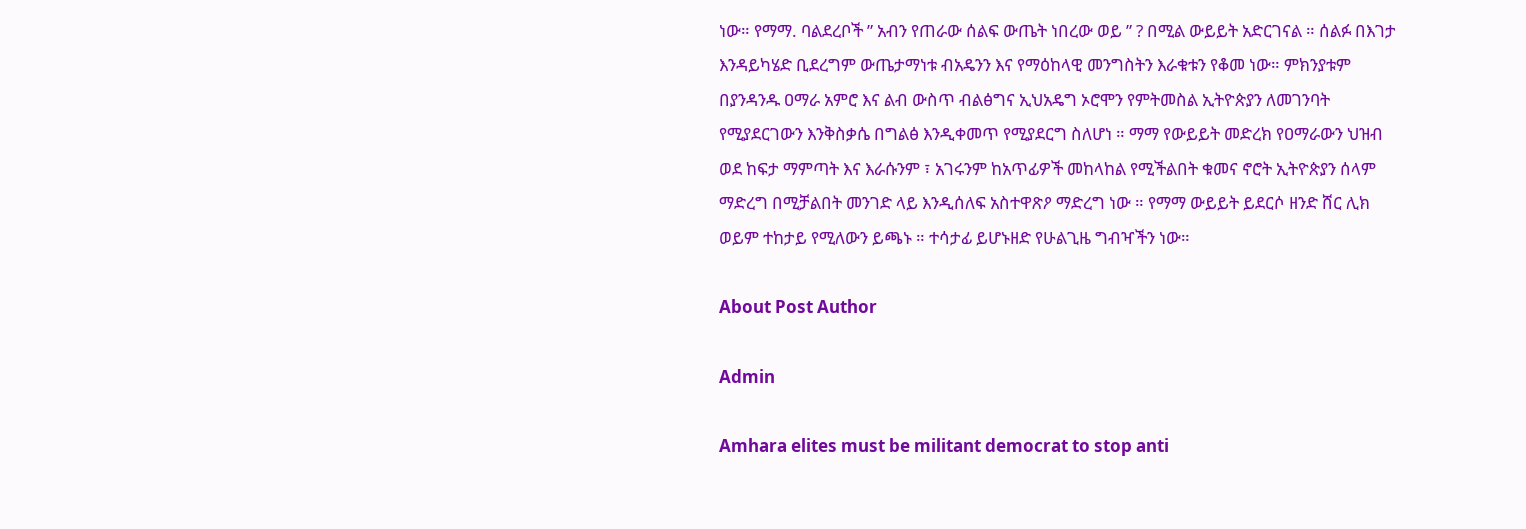ነው። የማማ. ባልደረቦች ” አብን የጠራው ሰልፍ ውጤት ነበረው ወይ ” ? በሚል ውይይት አድርገናል ። ሰልፉ በእገታ እንዳይካሄድ ቢደረግም ውጤታማነቱ ብአዴንን እና የማዕከላዊ መንግስትን እራቁቱን የቆመ ነው። ምክንያቱም በያንዳንዱ ዐማራ አምሮ እና ልብ ውስጥ ብልፅግና ኢህአዴግ ኦሮሞን የምትመስል ኢትዮጵያን ለመገንባት የሚያደርገውን እንቅስቃሴ በግልፅ እንዲቀመጥ የሚያደርግ ስለሆነ ። ማማ የውይይት መድረክ የዐማራውን ህዝብ ወደ ከፍታ ማምጣት እና እራሱንም ፣ አገሩንም ከአጥፊዎች መከላከል የሚችልበት ቁመና ኖሮት ኢትዮጵያን ሰላም ማድረግ በሚቻልበት መንገድ ላይ እንዲሰለፍ አስተዋጽዖ ማድረግ ነው ። የማማ ውይይት ይደርሶ ዘንድ ሸር ሊክ ወይም ተከታይ የሚለውን ይጫኑ ። ተሳታፊ ይሆኑዘድ የሁልጊዜ ግብዣችን ነው።

About Post Author

Admin

Amhara elites must be militant democrat to stop anti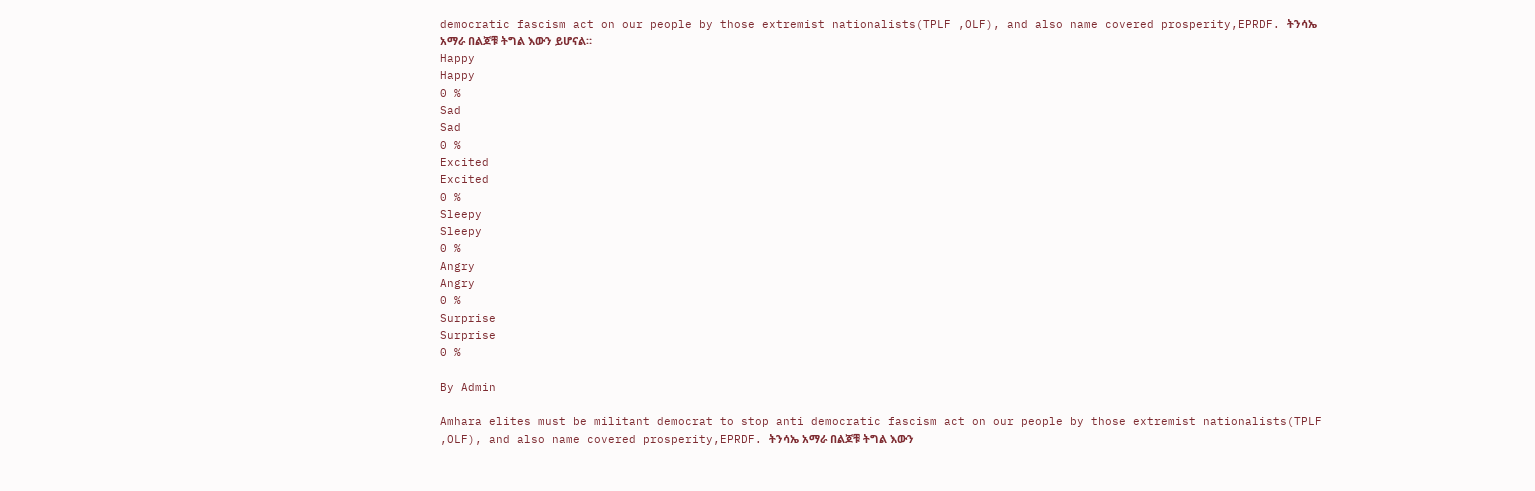democratic fascism act on our people by those extremist nationalists(TPLF ,OLF), and also name covered prosperity,EPRDF. ትንሳኤ አማራ በልጆቹ ትግል እውን ይሆናል።
Happy
Happy
0 %
Sad
Sad
0 %
Excited
Excited
0 %
Sleepy
Sleepy
0 %
Angry
Angry
0 %
Surprise
Surprise
0 %

By Admin

Amhara elites must be militant democrat to stop anti democratic fascism act on our people by those extremist nationalists(TPLF ,OLF), and also name covered prosperity,EPRDF. ትንሳኤ አማራ በልጆቹ ትግል እውን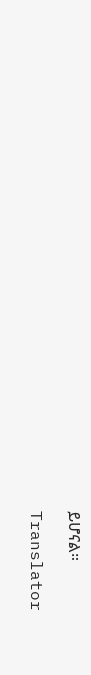ይሆናል።

Translator